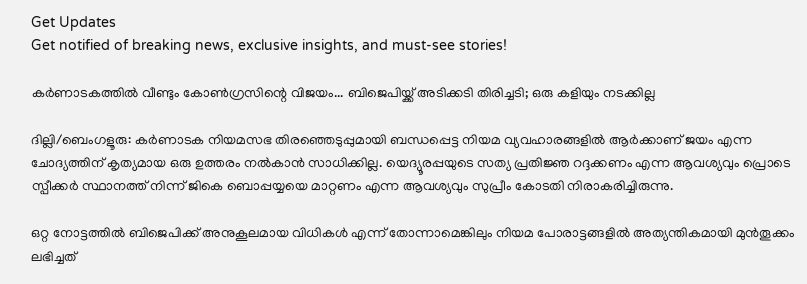Get Updates
Get notified of breaking news, exclusive insights, and must-see stories!

കർണാടകത്തില്‍ വീണ്ടും കോണ്‍ഗ്രസിന്റെ വിജയം... ബിജെപിയ്ക്ക് അടിക്കടി തിരിച്ചടി; ഒരു കളിയും നടക്കില്ല

ദില്ലി/ബെംഗളൂരു: കര്‍ണാടക നിയമസഭ തിരഞ്ഞെടുപ്പുമായി ബന്ധപ്പെട്ട നിയമ വ്യവഹാരങ്ങളില്‍ ആര്‍ക്കാണ് ജയം എന്ന ചോദ്യത്തിന് കൃത്യമായ ഒരു ഉത്തരം നല്‍കാന്‍ സാധിക്കില്ല. യെദ്യൂരപ്പയുടെ സത്യ പ്രതിജ്ഞ റദ്ദക്കണം എന്ന ആവശ്യവും പ്രൊടെ സ്പീക്കര്‍ സ്ഥാനത്ത് നിന്ന് ജികെ ബൊപ്പയ്യയെ മാറ്റണം എന്ന ആവശ്യവും സുപ്രീം കോടതി നിരാകരിച്ചിരുന്നു.

ഒറ്റ നോട്ടത്തില്‍ ബിജെപിക്ക് അനുകൂലമായ വിധികള്‍ എന്ന് തോന്നാമെങ്കിലും നിയമ പോരാട്ടങ്ങളില്‍ അത്യന്തികമായി മുന്‍തൂക്കം ലഭിച്ചത്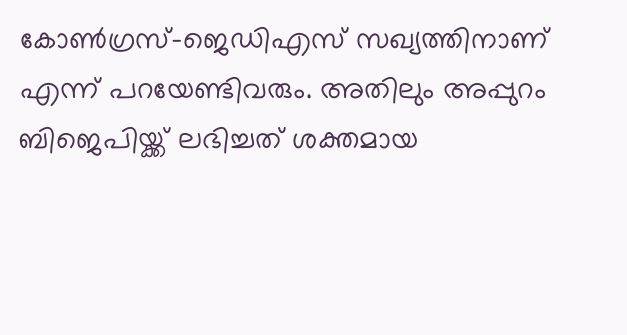കോണ്‍ഗ്രസ്-ജെഡിഎസ് സഖ്യത്തിനാണ് എന്ന് പറയേണ്ടിവരും. അതിലും അപ്പുറം ബിജെപിയ്ക്ക് ലഭിച്ചത് ശക്തമായ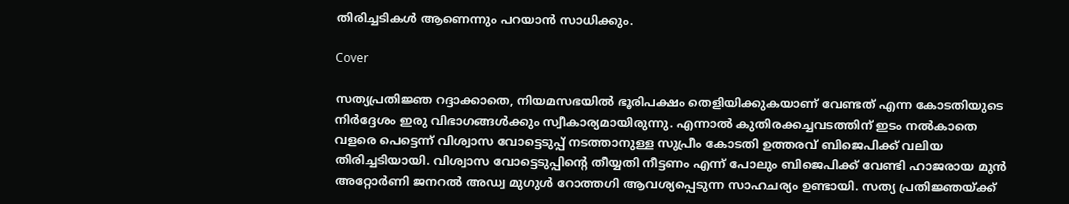തിരിച്ചടികള്‍ ആണെന്നും പറയാന്‍ സാധിക്കും.

Cover

സത്യപ്രതിജ്ഞ റദ്ദാക്കാതെ, നിയമസഭയില്‍ ഭൂരിപക്ഷം തെളിയിക്കുകയാണ് വേണ്ടത് എന്ന കോടതിയുടെ നിര്‍ദ്ദേശം ഇരു വിഭാഗങ്ങള്‍ക്കും സ്വീകാര്യമായിരുന്നു. എന്നാല്‍ കുതിരക്കച്ചവടത്തിന് ഇടം നല്‍കാതെ വളരെ പെട്ടെന്ന് വിശ്വാസ വോട്ടെടുപ്പ് നടത്താനുള്ള സുപ്രീം കോടതി ഉത്തരവ് ബിജെപിക്ക് വലിയ തിരിച്ചടിയായി. വിശ്വാസ വോട്ടെടുപ്പിന്റെ തീയ്യതി നീട്ടണം എന്ന് പോലും ബിജെപിക്ക് വേണ്ടി ഹാജരായ മുന്‍ അറ്റോര്‍ണി ജനറല്‍ അഡ്വ മുഗുള്‍ റോത്തഗി ആവശ്യപ്പെടുന്ന സാഹചര്യം ഉണ്ടായി. സത്യ പ്രതിജ്ഞയ്ക്ക്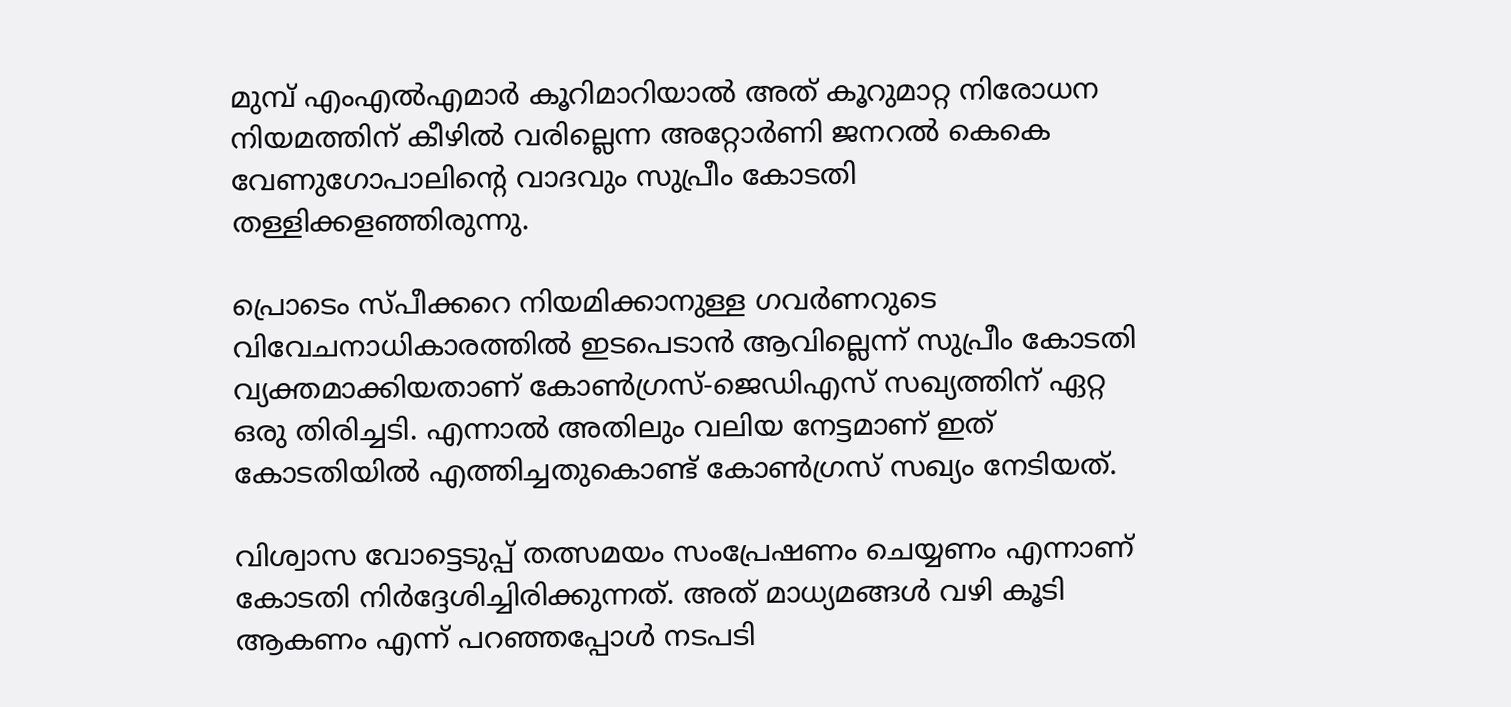മുമ്പ് എംഎല്‍എമാര്‍ കൂറിമാറിയാല്‍ അത് കൂറുമാറ്റ നിരോധന നിയമത്തിന് കീഴില്‍ വരില്ലെന്ന അറ്റോര്‍ണി ജനറല്‍ കെകെ വേണുഗോപാലിന്റെ വാദവും സുപ്രീം കോടതി തള്ളിക്കളഞ്ഞിരുന്നു.

പ്രൊടെം സ്പീക്കറെ നിയമിക്കാനുള്ള ഗവര്‍ണറുടെ വിവേചനാധികാരത്തില്‍ ഇടപെടാന്‍ ആവില്ലെന്ന് സുപ്രീം കോടതി വ്യക്തമാക്കിയതാണ് കോണ്‍ഗ്രസ്-ജെഡിഎസ് സഖ്യത്തിന് ഏറ്റ ഒരു തിരിച്ചടി. എന്നാല്‍ അതിലും വലിയ നേട്ടമാണ് ഇത് കോടതിയില്‍ എത്തിച്ചതുകൊണ്ട് കോണ്‍ഗ്രസ് സഖ്യം നേടിയത്.

വിശ്വാസ വോട്ടെടുപ്പ് തത്സമയം സംപ്രേഷണം ചെയ്യണം എന്നാണ് കോടതി നിര്‍ദ്ദേശിച്ചിരിക്കുന്നത്. അത് മാധ്യമങ്ങള്‍ വഴി കൂടി ആകണം എന്ന് പറഞ്ഞപ്പോള്‍ നടപടി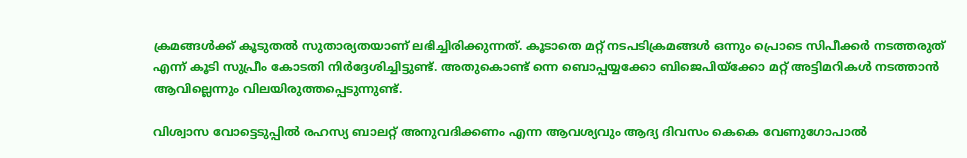ക്രമങ്ങള്‍ക്ക് കൂടുതല്‍ സുതാര്യതയാണ് ലഭിച്ചിരിക്കുന്നത്. കൂടാതെ മറ്റ് നടപടിക്രമങ്ങള്‍ ഒന്നും പ്രൊടെ സിപീക്കര്‍ നടത്തരുത് എന്ന് കൂടി സുപ്രീം കോടതി നിര്‍ദ്ദേശിച്ചിട്ടുണ്ട്. അതുകൊണ്ട് ന്നെ ബൊപ്പയ്യക്കോ ബിജെപിയ്‌ക്കോ മറ്റ് അട്ടിമറികള്‍ നടത്താന്‍ ആവില്ലെന്നും വിലയിരുത്തപ്പെടുന്നുണ്ട്.

വിശ്വാസ വോട്ടെടുപ്പില്‍ രഹസ്യ ബാലറ്റ് അനുവദിക്കണം എന്ന ആവശ്യവും ആദ്യ ദിവസം കെകെ വേണുഗോപാല്‍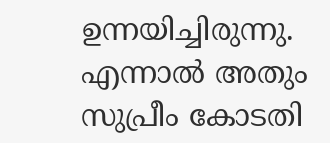ഉന്നയിച്ചിരുന്നു. എന്നാല്‍ അതും സുപ്രീം കോടതി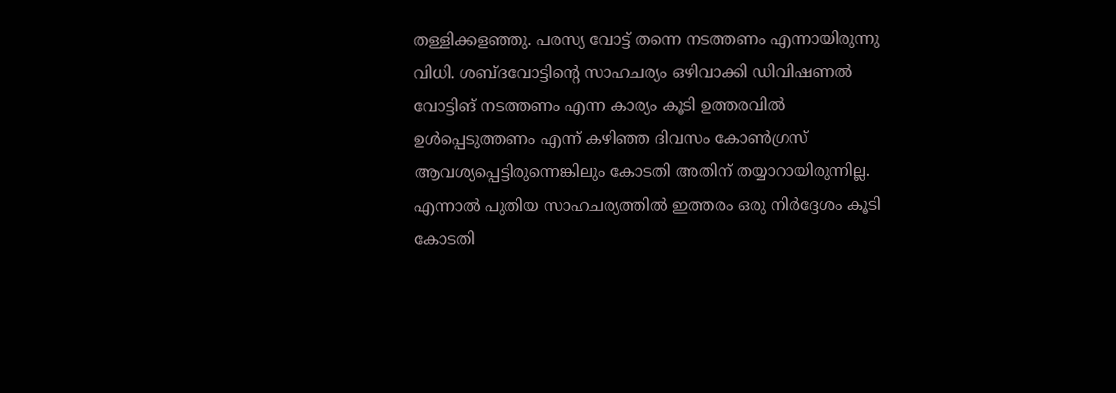തള്ളിക്കളഞ്ഞു. പരസ്യ വോട്ട് തന്നെ നടത്തണം എന്നായിരുന്നു വിധി. ശബ്ദവോട്ടിന്റെ സാഹചര്യം ഒഴിവാക്കി ഡിവിഷണല്‍ വോട്ടിങ് നടത്തണം എന്ന കാര്യം കൂടി ഉത്തരവില്‍ ഉള്‍പ്പെടുത്തണം എന്ന് കഴിഞ്ഞ ദിവസം കോണ്‍ഗ്രസ് ആവശ്യപ്പെട്ടിരുന്നെങ്കിലും കോടതി അതിന് തയ്യാറായിരുന്നില്ല. എന്നാല്‍ പുതിയ സാഹചര്യത്തില്‍ ഇത്തരം ഒരു നിര്‍ദ്ദേശം കൂടി കോടതി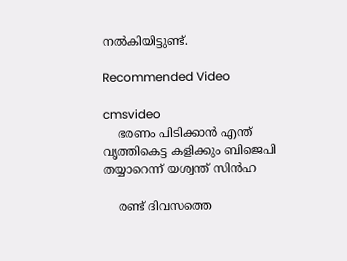നല്‍കിയിട്ടുണ്ട്.

Recommended Video

cmsvideo
    ഭരണം പിടിക്കാൻ എന്ത് വൃത്തികെട്ട കളിക്കും ബിജെപി തയ്യാറെന്ന് യശ്വന്ത് സിൻഹ

    രണ്ട് ദിവസത്തെ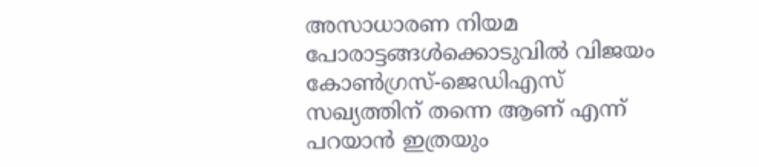അസാധാരണ നിയമ പോരാട്ടങ്ങള്‍ക്കൊടുവില്‍ വിജയം കോണ്‍ഗ്രസ്-ജെഡിഎസ് സഖ്യത്തിന് തന്നെ ആണ് എന്ന് പറയാന്‍ ഇത്രയും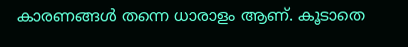കാരണങ്ങള്‍ തന്നെ ധാരാളം ആണ്. കൂടാതെ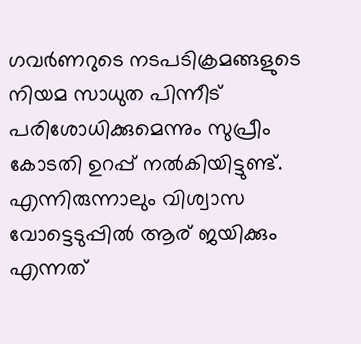ഗവര്‍ണറുടെ നടപടിക്രമങ്ങളുടെ നിയമ സാധുത പിന്നീട് പരിശോധിക്കുമെന്നും സുപ്രീം കോടതി ഉറപ്പ് നല്‍കിയിട്ടുണ്ട്. എന്നിരുന്നാലും വിശ്വാസ വോട്ടെടുപ്പില്‍ ആര് ജയിക്കും എന്നത്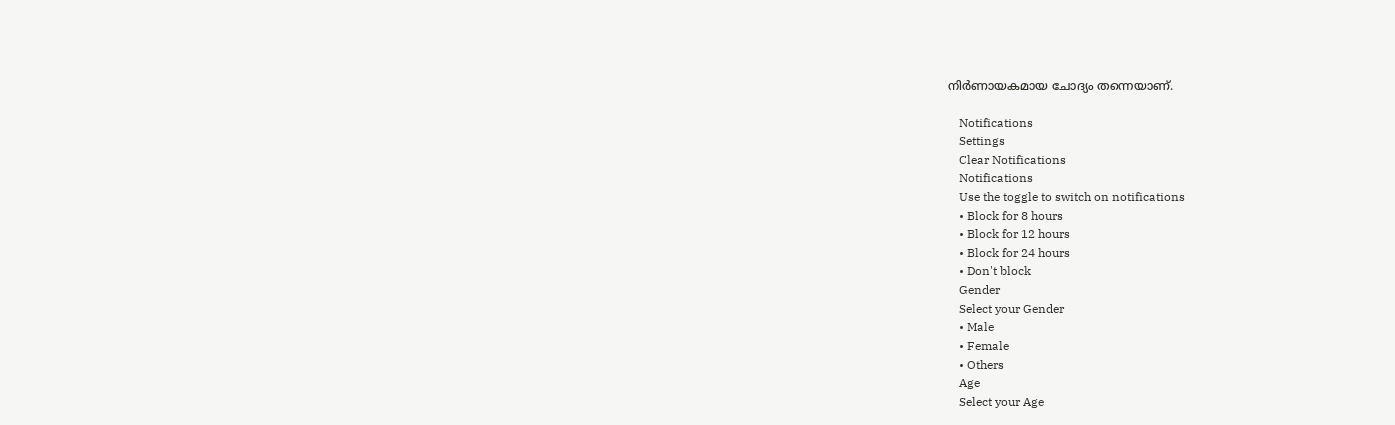നിര്‍ണായകമായ ചോദ്യം തന്നെയാണ്.

    Notifications
    Settings
    Clear Notifications
    Notifications
    Use the toggle to switch on notifications
    • Block for 8 hours
    • Block for 12 hours
    • Block for 24 hours
    • Don't block
    Gender
    Select your Gender
    • Male
    • Female
    • Others
    Age
    Select your Age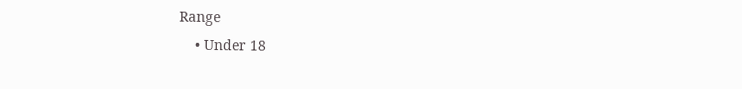Range
    • Under 18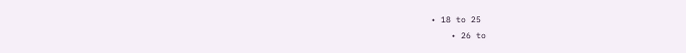• 18 to 25
    • 26 to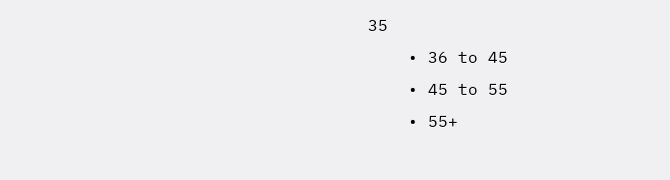35
    • 36 to 45
    • 45 to 55
    • 55+